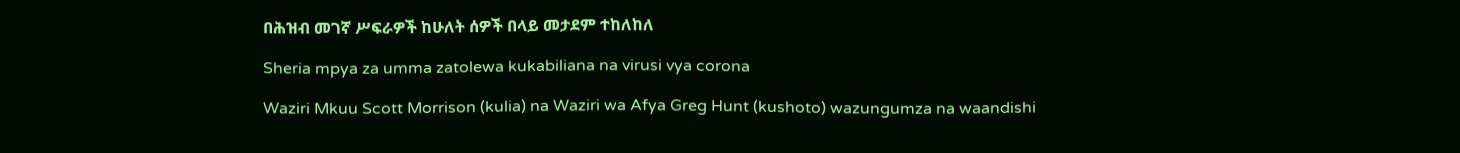በሕዝብ መገኛ ሥፍራዎች ከሁለት ሰዎች በላይ መታደም ተከለከለ

Sheria mpya za umma zatolewa kukabiliana na virusi vya corona

Waziri Mkuu Scott Morrison (kulia) na Waziri wa Afya Greg Hunt (kushoto) wazungumza na waandishi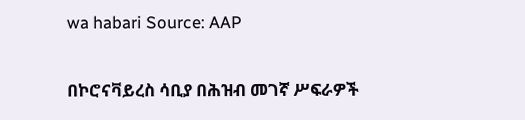wa habari Source: AAP

በኮሮናቫይረስ ሳቢያ በሕዝብ መገኛ ሥፍራዎች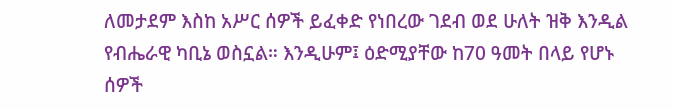ለመታደም እስከ አሥር ሰዎች ይፈቀድ የነበረው ገደብ ወደ ሁለት ዝቅ እንዲል የብሔራዊ ካቢኔ ወስኗል። እንዲሁም፤ ዕድሚያቸው ከ70 ዓመት በላይ የሆኑ ሰዎች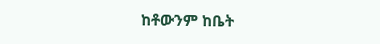ከቶውንም ከቤት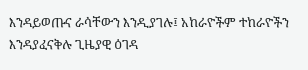እንዳይወጡና ራሳቸውን እንዲያገሉ፤ አከራዮችም ተከራዮችን እንዳያፈናቅሉ ጊዜያዊ ዕገዳ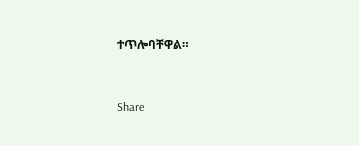ተጥሎባቸዋል።



Share